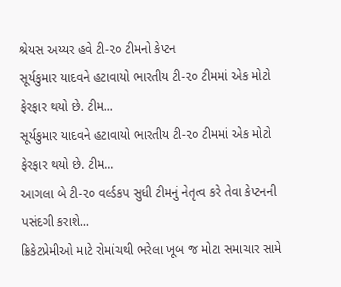શ્રેયસ અય્યર હવે ટી-૨૦ ટીમનો કેપ્ટન
સૂર્યકુમાર યાદવને હટાવાયો ભારતીય ટી-૨૦ ટીમમાં એક મોટો ફેરફાર થયો છે. ટીમ...
સૂર્યકુમાર યાદવને હટાવાયો ભારતીય ટી-૨૦ ટીમમાં એક મોટો ફેરફાર થયો છે. ટીમ...
આગલા બે ટી-૨૦ વર્લ્ડકપ સુધી ટીમનું નેતૃત્વ કરે તેવા કેપ્ટનની પસંદગી કરાશે...
ક્રિકેટપ્રેમીઓ માટે રોમાંચથી ભરેલા ખૂબ જ મોટા સમાચાર સામે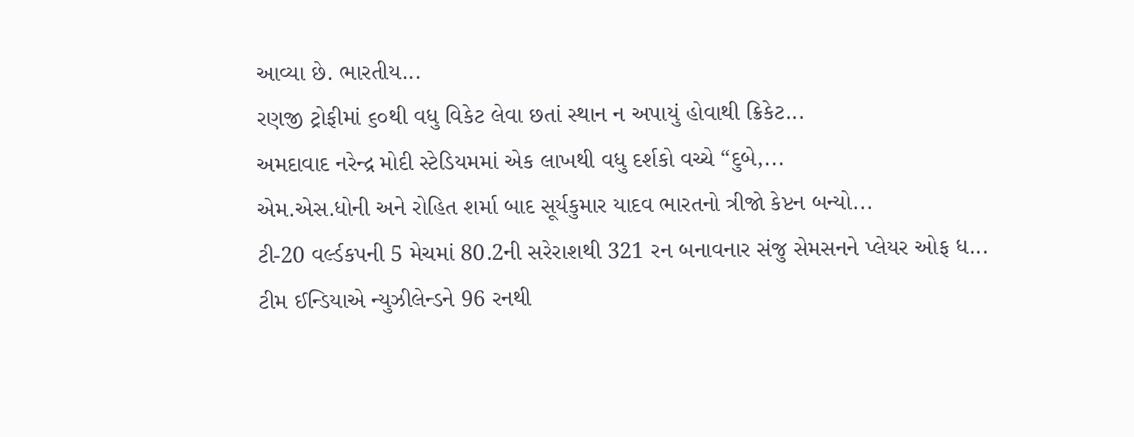આવ્યા છે. ભારતીય...
રણજી ટ્રોફીમાં ૬૦થી વધુ વિકેટ લેવા છતાં સ્થાન ન અપાયું હોવાથી ક્રિકેટ...
અમદાવાદ નરેન્દ્ર મોદી સ્ટેડિયમમાં એક લાખથી વધુ દર્શકો વચ્ચે “દુબે,...
એમ.એસ.ધોની અને રોહિત શર્મા બાદ સૂર્યકુમાર યાદવ ભારતનો ત્રીજો કેપ્ટન બન્યો...
ટી-20 વર્લ્ડકપની 5 મેચમાં 80.2ની સરેરાશથી 321 રન બનાવનાર સંજુ સેમસનને પ્લેયર ઓફ ધ...
ટીમ ઈન્ડિયાએ ન્યુઝીલેન્ડને 96 રનથી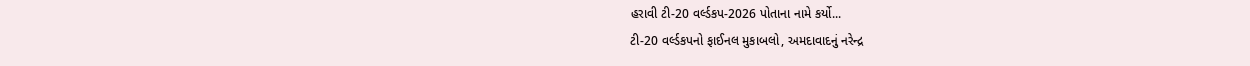હરાવી ટી-20 વર્લ્ડકપ-2026 પોતાના નામે કર્યો...
ટી-20 વર્લ્ડકપનો ફાઈનલ મુકાબલો, અમદાવાદનું નરેન્દ્ર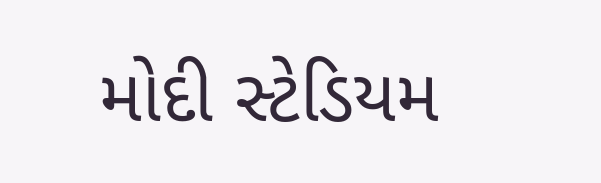મોદી સ્ટેડિયમ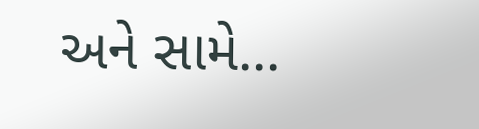અને સામે...